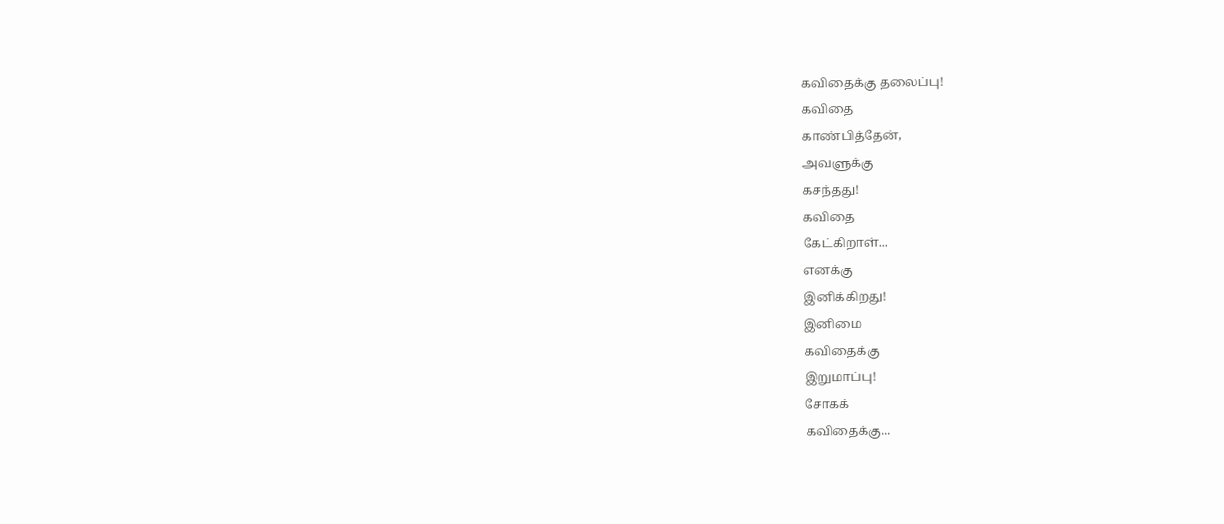கவிதைக்கு தலைப்பு!
கவிதை
காண்பித்தேன்,
அவளுக்கு
கசந்தது!
கவிதை
கேட்கிறாள்...
எனக்கு
இனிக்கிறது!
இனிமை
கவிதைக்கு
இறுமாப்பு!
சோகக்
கவிதைக்கு...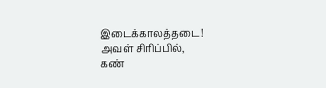இடைக்காலத்தடை!
அவள் சிரிப்பில்,
கண்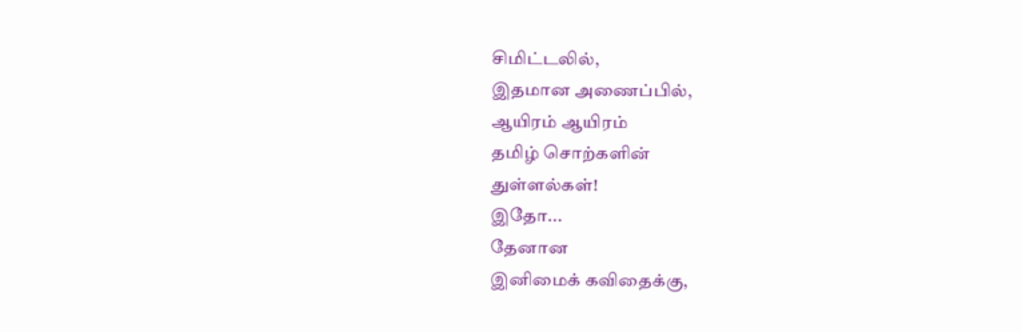சிமிட்டலில்,
இதமான அணைப்பில்,
ஆயிரம் ஆயிரம்
தமிழ் சொற்களின்
துள்ளல்கள்!
இதோ...
தேனான
இனிமைக் கவிதைக்கு,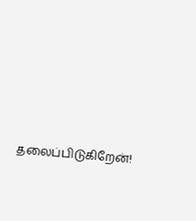தலைப்பிடுகிறேன்!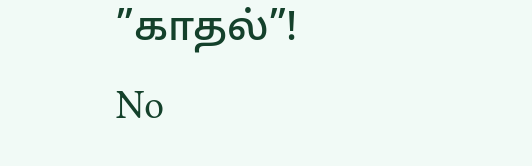”காதல்”!
No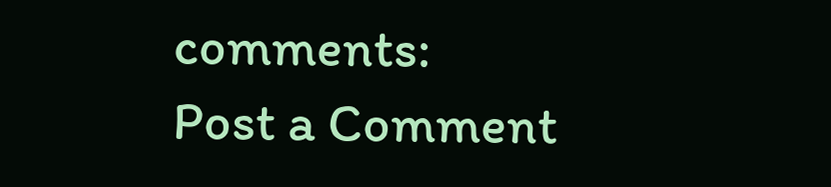comments:
Post a Comment